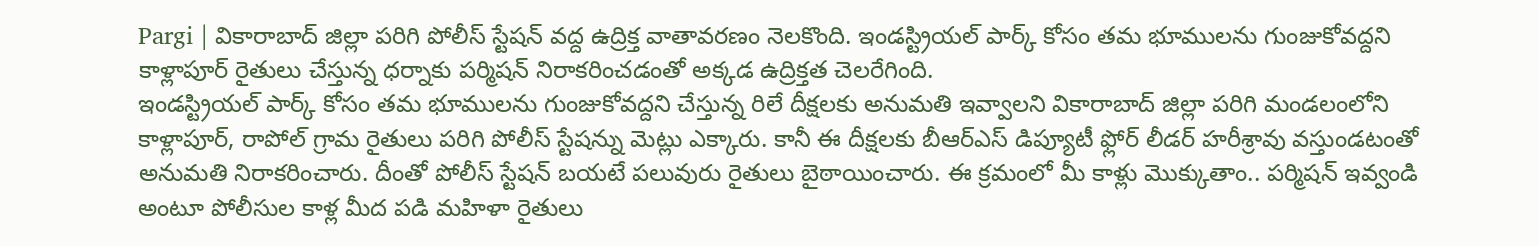Pargi | వికారాబాద్ జిల్లా పరిగి పోలీస్ స్టేషన్ వద్ద ఉద్రిక్త వాతావరణం నెలకొంది. ఇండస్ట్రియల్ పార్క్ కోసం తమ భూములను గుంజుకోవద్దని కాళ్లాపూర్ రైతులు చేస్తున్న ధర్నాకు పర్మిషన్ నిరాకరించడంతో అక్కడ ఉద్రిక్తత చెలరేగింది.
ఇండస్ట్రియల్ పార్క్ కోసం తమ భూములను గుంజుకోవద్దని చేస్తున్న రిలే దీక్షలకు అనుమతి ఇవ్వాలని వికారాబాద్ జిల్లా పరిగి మండలంలోని కాళ్లాపూర్, రాపోల్ గ్రామ రైతులు పరిగి పోలీస్ స్టేషన్ను మెట్లు ఎక్కారు. కానీ ఈ దీక్షలకు బీఆర్ఎస్ డిప్యూటీ ఫ్లోర్ లీడర్ హరీశ్రావు వస్తుండటంతో అనుమతి నిరాకరించారు. దీంతో పోలీస్ స్టేషన్ బయటే పలువురు రైతులు బైఠాయించారు. ఈ క్రమంలో మీ కాళ్లు మొక్కుతాం.. పర్మిషన్ ఇవ్వండి అంటూ పోలీసుల కాళ్ల మీద పడి మహిళా రైతులు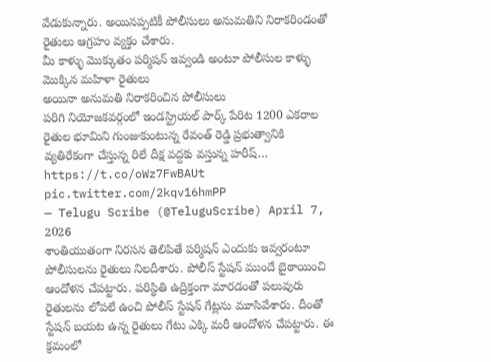వేడుకున్నారు. అయినప్పటికీ పోలీసులు అనుమతిని నిరాకరిండంతో రైతులు ఆగ్రహం వ్యక్తం చేశారు.
మీ కాళ్ళు మొక్కుతం పర్మిషన్ ఇవ్వండి అంటూ పోలీసుల కాళ్ళు మొక్కిన మహిళా రైతులు
అయినా అనుమతి నిరాకరించిన పోలీసులు
పరిగి నియోజకవర్గంలో ఇండస్ట్రియల్ పార్క్ పేరిట 1200 ఎకరాల రైతుల భూమిని గుంజుకుంటున్న రేవంత్ రెడ్డి ప్రభుత్వానికి వ్యతిరేకంగా చేస్తున్న రిలే దీక్ష వద్దకు వస్తున్న హరీష్… https://t.co/oWz7FwBAUt pic.twitter.com/2kqv16hmPP
— Telugu Scribe (@TeluguScribe) April 7, 2026
శాంతియుతంగా నిరసన తెలిపితే పర్మిషన్ ఎందుకు ఇవ్వరంటూ పోలీసులను రైతులు నిలదీశారు. పోలీస్ స్టేషన్ ముందే బైఠాయించి ఆందోళన చేపట్టారు. పరిస్థితి ఉద్రిక్తంగా మారడంతో పలువురు రైతులను లోపలే ఉంచి పోలీస్ స్టేషన్ గేట్లను మూసివేశారు. దీంతో స్టేషన్ బయట ఉన్న రైతులు గేటు ఎక్కి మరీ ఆందోళన చేపట్టారు. ఈ క్రమంలో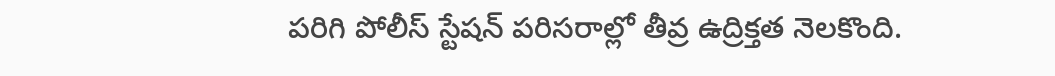పరిగి పోలీస్ స్టేషన్ పరిసరాల్లో తీవ్ర ఉద్రిక్తత నెలకొంది.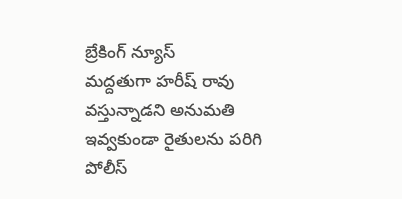బ్రేకింగ్ న్యూస్
మద్దతుగా హరీష్ రావు వస్తున్నాడని అనుమతి ఇవ్వకుండా రైతులను పరిగి పోలీస్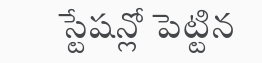స్టేషన్లో పెట్టిన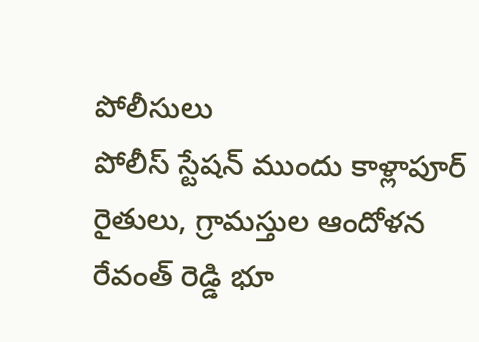పోలీసులు
పోలీస్ స్టేషన్ ముందు కాళ్లాపూర్ రైతులు, గ్రామస్తుల ఆందోళన
రేవంత్ రెడ్డి భూ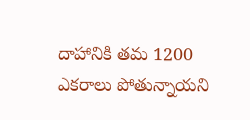దాహానికి తమ 1200 ఎకరాలు పోతున్నాయని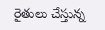రైతులు చేస్తున్న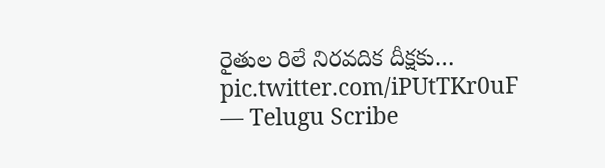రైతుల రిలే నిరవదిక దీక్షకు… pic.twitter.com/iPUtTKr0uF
— Telugu Scribe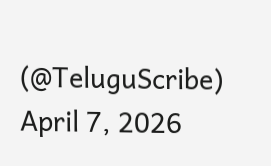(@TeluguScribe) April 7, 2026